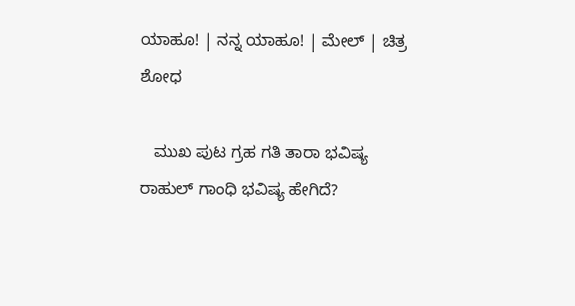ಯಾಹೂ! | ನನ್ನ ಯಾಹೂ! | ಮೇಲ್ | ಚಿತ್ರ
ಶೋಧ

   ಮುಖ ಪುಟ ಗ್ರಹ ಗತಿ ತಾರಾ ಭವಿಷ್ಯ
ರಾಹುಲ್ ಗಾಂಧಿ ಭವಿಷ್ಯ ಹೇಗಿದೆ?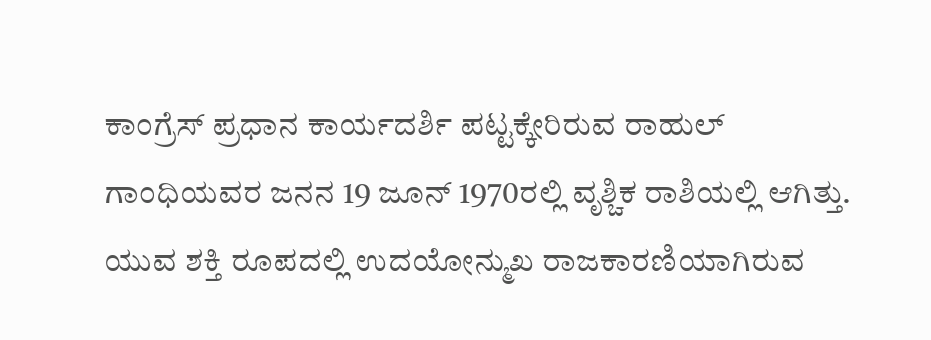ಕಾಂಗ್ರೆಸ್ ಪ್ರಧಾನ ಕಾರ್ಯದರ್ಶಿ ಪಟ್ಟಕ್ಕೇರಿರುವ ರಾಹುಲ್ ಗಾಂಧಿಯವರ ಜನನ 19 ಜೂನ್ 1970ರಲ್ಲಿ ವೃಶ್ಚಿಕ ರಾಶಿಯಲ್ಲಿ ಆಗಿತ್ತು. ಯುವ ಶಕ್ತಿ ರೂಪದಲ್ಲಿ ಉದಯೋನ್ಮುಖ ರಾಜಕಾರಣಿಯಾಗಿರುವ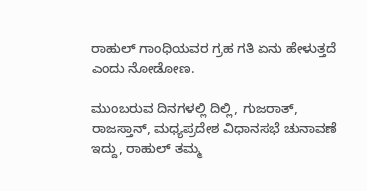ರಾಹುಲ್ ಗಾಂಧಿಯವರ ಗ್ರಹ ಗತಿ ಏನು ಹೇಳುತ್ತದೆ ಎಂದು ನೋಡೋಣ.

ಮುಂಬರುವ ದಿನಗಳಲ್ಲಿ ದಿಲ್ಲಿ, ಗುಜರಾತ್, ರಾಜಸ್ತಾನ್, ಮಧ್ಯಪ್ರದೇಶ ವಿಧಾನಸಭೆ ಚುನಾವಣೆ ಇದ್ದು, ರಾಹುಲ್ ತಮ್ಮ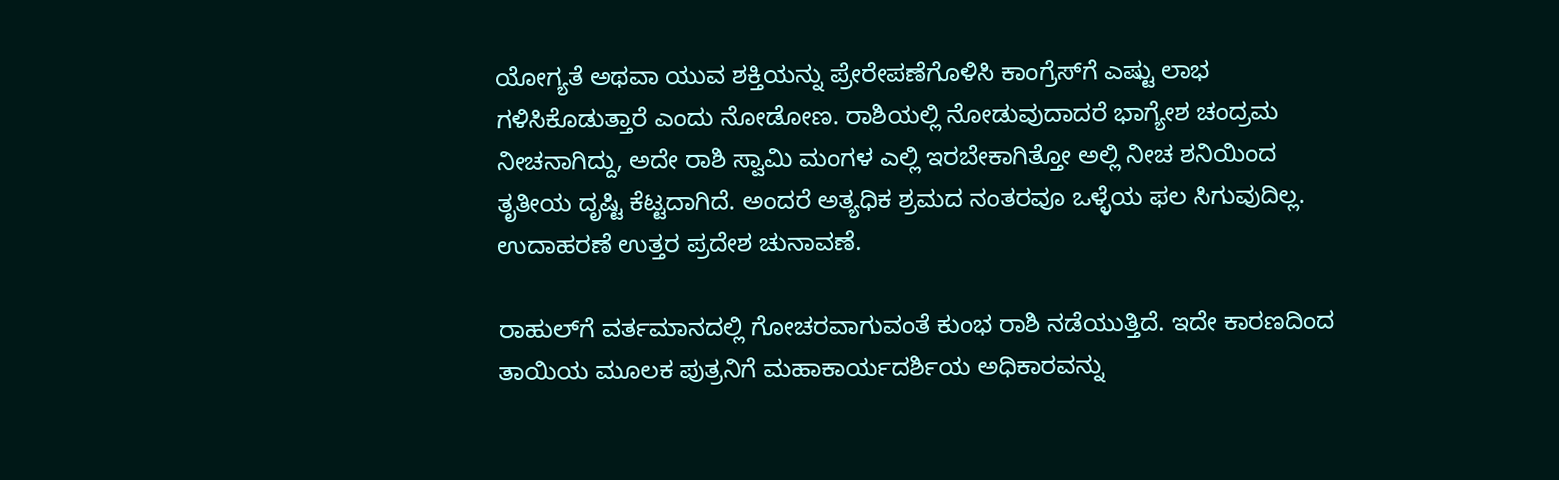ಯೋಗ್ಯತೆ ಅಥವಾ ಯುವ ಶಕ್ತಿಯನ್ನು ಪ್ರೇರೇಪಣೆಗೊಳಿಸಿ ಕಾಂಗ್ರೆಸ್‌ಗೆ ಎಷ್ಟು ಲಾಭ ಗಳಿಸಿಕೊಡುತ್ತಾರೆ ಎಂದು ನೋಡೋಣ. ರಾಶಿಯಲ್ಲಿ ನೋಡುವುದಾದರೆ ಭಾಗ್ಯೇಶ ಚಂದ್ರಮ ನೀಚನಾಗಿದ್ದು, ಅದೇ ರಾಶಿ ಸ್ವಾಮಿ ಮಂಗಳ ಎಲ್ಲಿ ಇರಬೇಕಾಗಿತ್ತೋ ಅಲ್ಲಿ ನೀಚ ಶನಿಯಿಂದ ತೃತೀಯ ದೃಷ್ಟಿ ಕೆಟ್ಟದಾಗಿದೆ. ಅಂದರೆ ಅತ್ಯಧಿಕ ಶ್ರಮದ ನಂತರವೂ ಒಳ್ಳೆಯ ಫಲ ಸಿಗುವುದಿಲ್ಲ. ಉದಾಹರಣೆ ಉತ್ತರ ಪ್ರದೇಶ ಚುನಾವಣೆ.

ರಾಹುಲ್‌ಗೆ ವರ್ತಮಾನದಲ್ಲಿ ಗೋಚರವಾಗುವಂತೆ ಕುಂಭ ರಾಶಿ ನಡೆಯುತ್ತಿದೆ. ಇದೇ ಕಾರಣದಿಂದ ತಾಯಿಯ ಮೂಲಕ ಪುತ್ರನಿಗೆ ಮಹಾಕಾರ್ಯದರ್ಶಿಯ ಅಧಿಕಾರವನ್ನು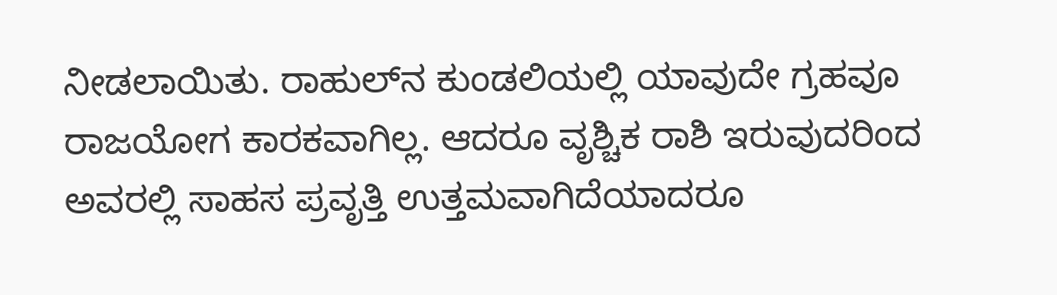ನೀಡಲಾಯಿತು. ರಾಹುಲ್‌ನ ಕುಂಡಲಿಯಲ್ಲಿ ಯಾವುದೇ ಗ್ರಹವೂ ರಾಜಯೋಗ ಕಾರಕವಾಗಿಲ್ಲ. ಆದರೂ ವೃಶ್ಚಿಕ ರಾಶಿ ಇರುವುದರಿಂದ ಅವರಲ್ಲಿ ಸಾಹಸ ಪ್ರವೃತ್ತಿ ಉತ್ತಮವಾಗಿದೆಯಾದರೂ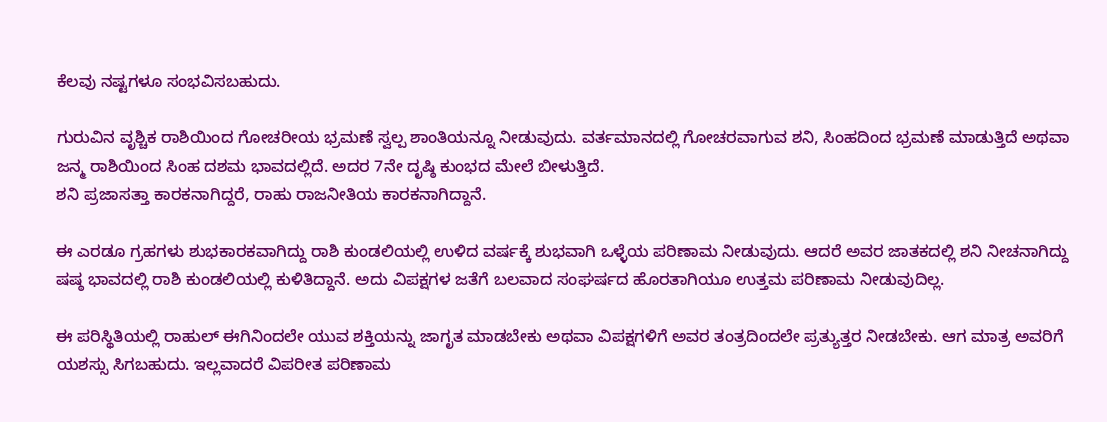ಕೆಲವು ನಷ್ಟಗಳೂ ಸಂಭವಿಸಬಹುದು.

ಗುರುವಿನ ವೃಶ್ಚಿಕ ರಾಶಿಯಿಂದ ಗೋಚರೀಯ ಭ್ರಮಣೆ ಸ್ವಲ್ಪ ಶಾಂತಿಯನ್ನೂ ನೀಡುವುದು. ವರ್ತಮಾನದಲ್ಲಿ ಗೋಚರವಾಗುವ ಶನಿ, ಸಿಂಹದಿಂದ ಭ್ರಮಣೆ ಮಾಡುತ್ತಿದೆ ಅಥವಾ ಜನ್ಮ ರಾಶಿಯಿಂದ ಸಿಂಹ ದಶಮ ಭಾವದಲ್ಲಿದೆ. ಅದರ 7ನೇ ದೃಷ್ಠಿ ಕುಂಭದ ಮೇಲೆ ಬೀಳುತ್ತಿದೆ.
ಶನಿ ಪ್ರಜಾಸತ್ತಾ ಕಾರಕನಾಗಿದ್ದರೆ, ರಾಹು ರಾಜನೀತಿಯ ಕಾರಕನಾಗಿದ್ದಾನೆ.

ಈ ಎರಡೂ ಗ್ರಹಗಳು ಶುಭಕಾರಕವಾಗಿದ್ದು ರಾಶಿ ಕುಂಡಲಿಯಲ್ಲಿ ಉಳಿದ ವರ್ಷಕ್ಕೆ ಶುಭವಾಗಿ ಒಳ್ಳೆಯ ಪರಿಣಾಮ ನೀಡುವುದು. ಆದರೆ ಅವರ ಜಾತಕದಲ್ಲಿ ಶನಿ ನೀಚನಾಗಿದ್ದು ಷಷ್ಠ ಭಾವದಲ್ಲಿ ರಾಶಿ ಕುಂಡಲಿಯಲ್ಲಿ ಕುಳಿತಿದ್ದಾನೆ. ಅದು ವಿಪಕ್ಷಗಳ ಜತೆಗೆ ಬಲವಾದ ಸಂಘರ್ಷದ ಹೊರತಾಗಿಯೂ ಉತ್ತಮ ಪರಿಣಾಮ ನೀಡುವುದಿಲ್ಲ.

ಈ ಪರಿಸ್ಥಿತಿಯಲ್ಲಿ ರಾಹುಲ್‌ ಈಗಿನಿಂದಲೇ ಯುವ ಶಕ್ತಿಯನ್ನು ಜಾಗೃತ ಮಾಡಬೇಕು ಅಥವಾ ವಿಪಕ್ಷಗಳಿಗೆ ಅವರ ತಂತ್ರದಿಂದಲೇ ಪ್ರತ್ಯುತ್ತರ ನೀಡಬೇಕು. ಆಗ ಮಾತ್ರ ಅವರಿಗೆ ಯಶಸ್ಸು ಸಿಗಬಹುದು. ಇಲ್ಲವಾದರೆ ವಿಪರೀತ ಪರಿಣಾಮ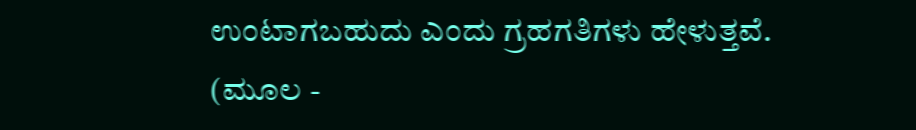ಉಂಟಾಗಬಹುದು ಎಂದು ಗ್ರಹಗತಿಗಳು ಹೇಳುತ್ತವೆ.
(ಮೂಲ -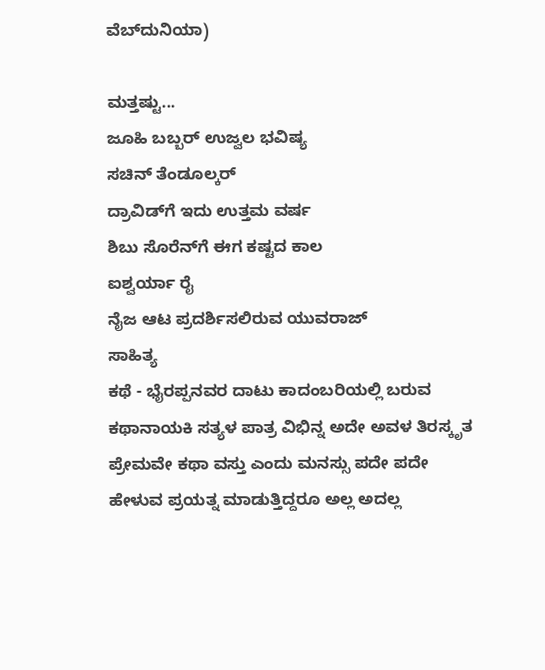ವೆಬ್‌ದುನಿಯಾ)

ಮತ್ತಷ್ಟು...
ಜೂಹಿ ಬಬ್ಬರ್ ಉಜ್ವಲ ಭವಿಷ್ಯ
ಸಚಿನ್ ತೆಂಡೂಲ್ಕರ್
ದ್ರಾವಿಡ್‌ಗೆ ಇದು ಉತ್ತಮ ವರ್ಷ
ಶಿಬು ಸೊರೆನ್‌ಗೆ ಈಗ ಕಷ್ಟದ ಕಾಲ
ಐಶ್ವರ್ಯಾ ರೈ
ನೈಜ ಆಟ ಪ್ರದರ್ಶಿಸಲಿರುವ ಯುವರಾಜ್
ಸಾಹಿತ್ಯ
ಕಥೆ - ಭೈರಪ್ಪನವರ ದಾಟು ಕಾದಂಬರಿಯಲ್ಲಿ ಬರುವ ಕಥಾನಾಯಕಿ ಸತ್ಯಳ ಪಾತ್ರ ವಿಭಿನ್ನ ಅದೇ ಅವಳ ತಿರಸ್ಕೃತ ಪ್ರೇಮವೇ ಕಥಾ ವಸ್ತು ಎಂದು ಮನಸ್ಸು ಪದೇ ಪದೇ ಹೇಳುವ ಪ್ರಯತ್ನ ಮಾಡುತ್ತಿದ್ದರೂ ಅಲ್ಲ ಅದಲ್ಲ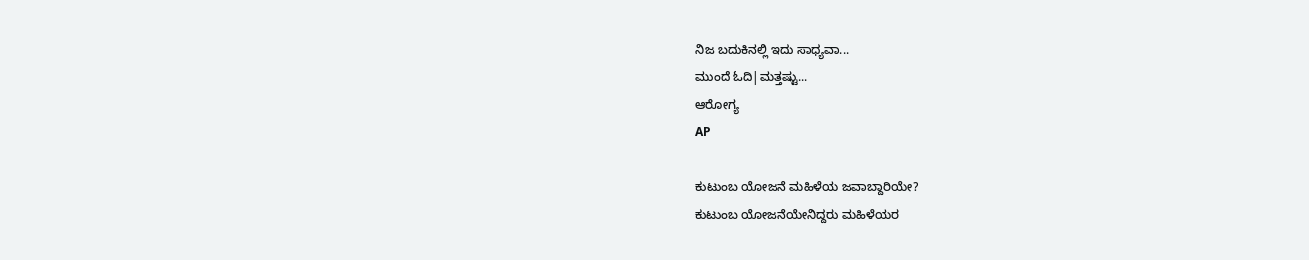ನಿಜ ಬದುಕಿನಲ್ಲಿ ಇದು ಸಾಧ್ಯವಾ...
ಮುಂದೆ ಓದಿ|ಮತ್ತಷ್ಟು...
ಆರೋಗ್ಯ
AP

ಕುಟುಂಬ ಯೋಜನೆ ಮಹಿಳೆಯ ಜವಾಬ್ದಾರಿಯೇ?
ಕುಟುಂಬ ಯೋಜನೆಯೇನಿದ್ದರು ಮಹಿಳೆಯರ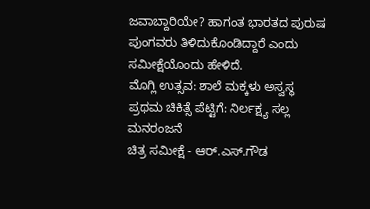ಜವಾಬ್ದಾರಿಯೇ? ಹಾಗಂತ ಭಾರತದ ಪುರುಷ ಪುಂಗವರು ತಿಳಿದುಕೊಂಡಿದ್ದಾರೆ ಎಂದು ಸಮೀಕ್ಷೆಯೊಂದು ಹೇಳಿದೆ.
ಮೊಗ್ಲಿ ಉತ್ಸವ: ಶಾಲೆ ಮಕ್ಕಳು ಅಸ್ವಸ್ಥ
ಪ್ರಥಮ ಚಿಕಿತ್ಸೆ ಪೆಟ್ಟಿಗೆ: ನಿರ್ಲಕ್ಷ್ಯ ಸಲ್ಲ
ಮನರಂಜನೆ
ಚಿತ್ರ ಸಮೀಕ್ಷೆ - ಆರ್.ಎಸ್.ಗೌಡ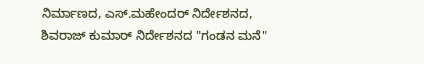ನಿರ್ಮಾಣದ, ಎಸ್.ಮಹೇಂದರ್ ನಿರ್ದೇಶನದ, ಶಿವರಾಜ್ ಕುಮಾರ್ ನಿರ್ದೇಶನದ "ಗಂಡನ ಮನೆ"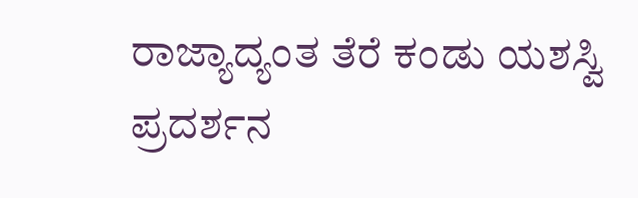ರಾಜ್ಯಾದ್ಯಂತ ತೆರೆ ಕಂಡು ಯಶಸ್ವಿ ಪ್ರದರ್ಶನ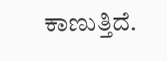ಕಾಣುತ್ತಿದೆ.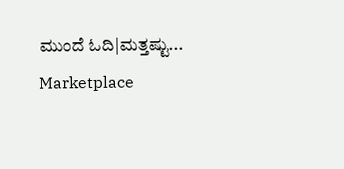ಮುಂದೆ ಓದಿ|ಮತ್ತಷ್ಟು...
Marketplace